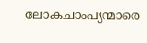ലോകചാംപ്യന്മാരെ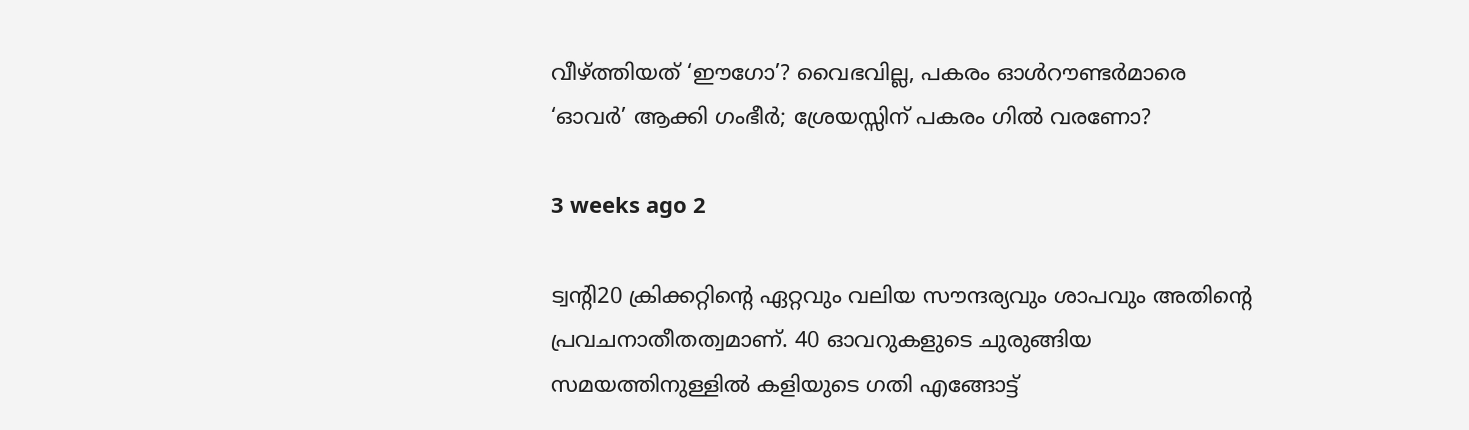വീഴ്ത്തിയത് ‘ഈഗോ’? വൈഭവില്ല, പകരം ഓൾറൗണ്ടർമാരെ ‘ഓവർ’ ആക്കി ഗംഭീർ; ശ്രേയസ്സിന് പകരം ഗിൽ വരണോ?

3 weeks ago 2

ട്വന്റി20 ക്രിക്കറ്റിന്റെ ഏറ്റവും വലിയ സൗന്ദര്യവും ശാപവും അതിന്റെ പ്രവചനാതീതത്വമാണ്. 40 ഓവറുകളുടെ ചുരുങ്ങിയ സമയത്തിനുള്ളിൽ കളിയുടെ ഗതി എങ്ങോട്ട്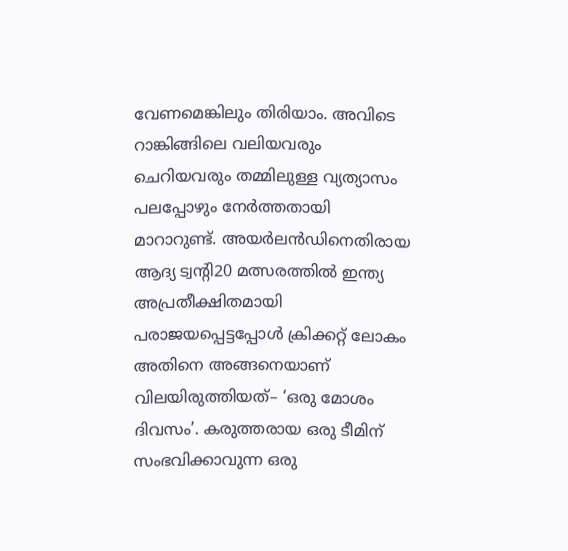വേണമെങ്കിലും തിരിയാം. അവിടെ റാങ്കിങ്ങിലെ വലിയവരും ചെറിയവരും തമ്മിലുള്ള വ്യത്യാസം പലപ്പോഴും നേർത്തതായി മാറാറുണ്ട്. അയർലൻഡിനെതിരായ ആദ്യ ട്വന്റി20 മത്സരത്തിൽ ഇന്ത്യ അപ്രതീക്ഷിതമായി പരാജയപ്പെട്ടപ്പോൾ ക്രിക്കറ്റ് ലോകം അതിനെ അങ്ങനെയാണ് വിലയിരുത്തിയത്– ‘ഒരു മോശം ദിവസം’. കരുത്തരായ ഒരു ടീമിന് സംഭവിക്കാവുന്ന ഒരു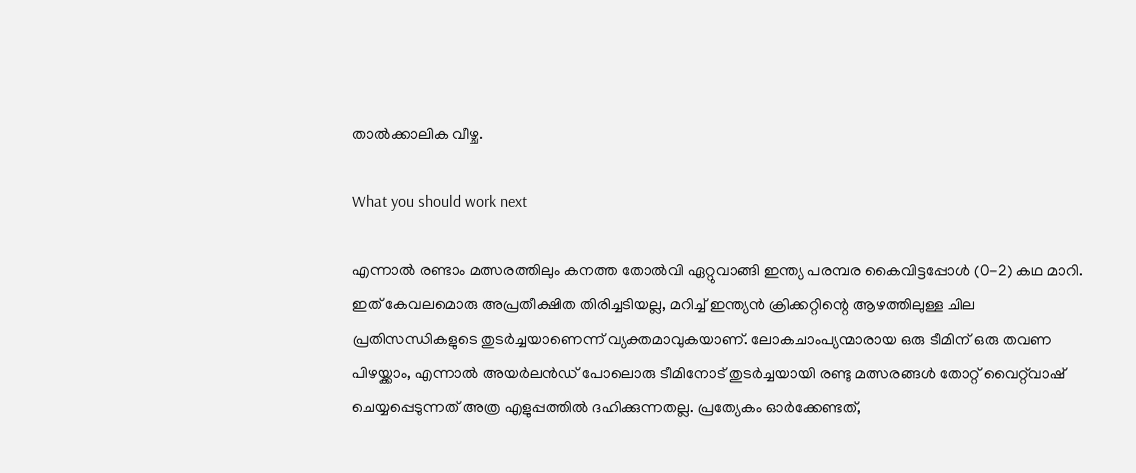താൽക്കാലിക വീഴ്ച.

What you should work next

എന്നാൽ രണ്ടാം മത്സരത്തിലും കനത്ത തോൽവി ഏറ്റുവാങ്ങി ഇന്ത്യ പരമ്പര കൈവിട്ടപ്പോൾ (0-2) കഥ മാറി. ഇത് കേവലമൊരു അപ്രതീക്ഷിത തിരിച്ചടിയല്ല, മറിച്ച് ഇന്ത്യൻ ക്രിക്കറ്റിന്റെ ആഴത്തിലുള്ള ചില പ്രതിസന്ധികളുടെ തുടർച്ചയാണെന്ന് വ്യക്തമാവുകയാണ്. ലോകചാംപ്യന്മാരായ ഒരു ടീമിന് ഒരു തവണ പിഴയ്ക്കാം, എന്നാൽ അയർലൻഡ് പോലൊരു ടീമിനോട് തുടർച്ചയായി രണ്ടു മത്സരങ്ങൾ തോറ്റ് വൈറ്റ്‌വാഷ് ചെയ്യപ്പെടുന്നത് അത്ര എളുപ്പത്തിൽ ദഹിക്കുന്നതല്ല. പ്രത്യേകം ഓർക്കേണ്ടത്,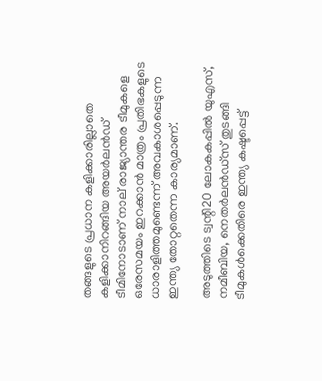തങ്ങളുടെ പ്രധാന കളിക്കാരില്ലാതെ കളിക്കാനിറങ്ങിയ അയർലൻഡ് ടീമിനോടാണ് നാല് രാജ്യാന്തര ടീമുകളെ ഒരേസമയം ഇറക്കാൻ മാത്രം പ്രതിഭകളുടെ ധാരാളിത്തമുണ്ടെന്ന് അവകാശപ്പെടുന്ന ഇന്ത്യ തോറ്റതെന്ന കാര്യമാണ്.

അടുത്തിടെ ട്വന്റി20 ലോകകപ്പിൽ യുഎസ്, നമീബിയ, നെതർലൻഡ്സ് തുടങ്ങി ടീമുകൾക്കെതിരെ ഇന്ത്യ കഷ്ടപ്പെട്ട്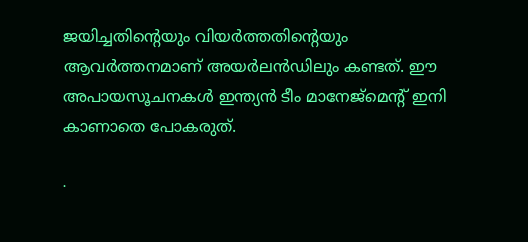ജയിച്ചതിന്റെയും വിയർത്തതിന്റെയും ആവർത്തനമാണ് അയർലൻഡിലും കണ്ടത്. ഈ അപായസൂചനകൾ ഇന്ത്യൻ ടീം മാനേജ്മെന്റ് ഇനി കാണാതെ പോകരുത്.

∙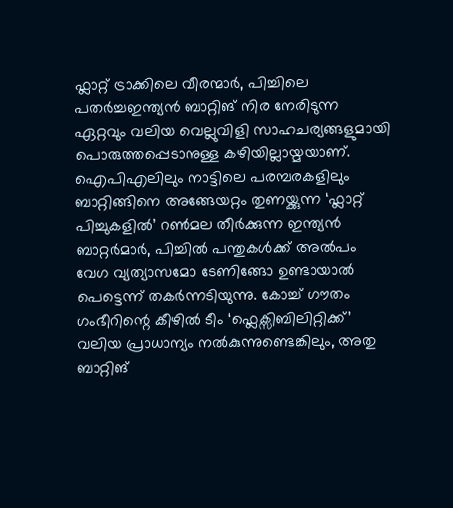ഫ്ലാറ്റ് ട്രാക്കിലെ വീരന്മാർ, പിച്ചിലെ പതർച്ചഇന്ത്യൻ ബാറ്റിങ് നിര നേരിടുന്ന ഏറ്റവും വലിയ വെല്ലുവിളി സാഹചര്യങ്ങളുമായി പൊരുത്തപ്പെടാനുള്ള കഴിയില്ലായ്മയാണ്. ഐപിഎലിലും നാട്ടിലെ പരമ്പരകളിലും ബാറ്റിങ്ങിനെ അങ്ങേയറ്റം തുണയ്ക്കുന്ന ‘ഫ്ലാറ്റ് പിച്ചുകളിൽ’ റൺമല തീർക്കുന്ന ഇന്ത്യൻ ബാറ്റർമാർ, പിച്ചിൽ പന്തുകൾക്ക് അൽപം വേഗ വ്യത്യാസമോ ടേണിങ്ങോ ഉണ്ടായാൽ പെട്ടെന്ന് തകർന്നടിയുന്നു. കോച്ച് ഗൗതം ഗംഭീറിന്റെ കീഴിൽ ടീം ‘ഫ്ലെക്സിബിലിറ്റിക്ക്’ വലിയ പ്രാധാന്യം നൽകുന്നുണ്ടെങ്കിലും, അതു ബാറ്റിങ്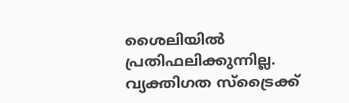ശൈലിയിൽ പ്രതിഫലിക്കുന്നില്ല. വ്യക്തിഗത സ്ട്രൈക്ക്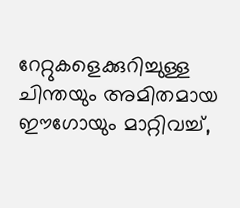റേറ്റുകളെക്കുറിച്ചുള്ള ചിന്തയും അമിതമായ ഈഗോയും മാറ്റിവച്ച്,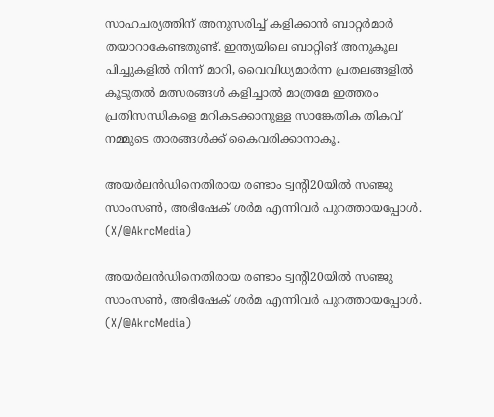സാഹചര്യത്തിന് അനുസരിച്ച് കളിക്കാൻ ബാറ്റർമാർ തയാറാകേണ്ടതുണ്ട്. ഇന്ത്യയിലെ ബാറ്റിങ് അനുകൂല പിച്ചുകളിൽ നിന്ന് മാറി, വൈവിധ്യമാർന്ന പ്രതലങ്ങളിൽ കൂടുതൽ മത്സരങ്ങൾ കളിച്ചാൽ മാത്രമേ ഇത്തരം പ്രതിസന്ധികളെ മറികടക്കാനുള്ള സാങ്കേതിക തികവ് നമ്മുടെ താരങ്ങൾക്ക് കൈവരിക്കാനാകൂ.

അയർലൻഡിനെതിരായ രണ്ടാം ട്വന്റി20യിൽ സഞ്ജു സാംസൺ, അഭിഷേക് ശർമ എന്നിവർ പുറത്തായപ്പോൾ. (X/@AkrcMedia)

അയർലൻഡിനെതിരായ രണ്ടാം ട്വന്റി20യിൽ സഞ്ജു സാംസൺ, അഭിഷേക് ശർമ എന്നിവർ പുറത്തായപ്പോൾ. (X/@AkrcMedia)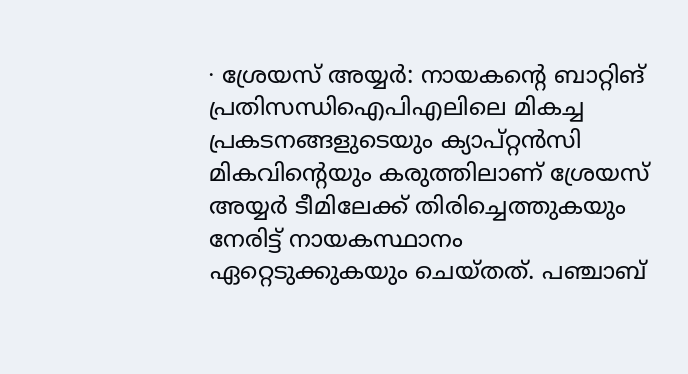∙ ശ്രേയസ് അയ്യർ: നായകന്റെ ബാറ്റിങ് പ്രതിസന്ധിഐപിഎലിലെ മികച്ച പ്രകടനങ്ങളുടെയും ക്യാപ്റ്റൻസി മികവിന്റെയും കരുത്തിലാണ് ശ്രേയസ് അയ്യർ ടീമിലേക്ക് തിരിച്ചെത്തുകയും നേരിട്ട് നായകസ്ഥാനം ഏറ്റെടുക്കുകയും ചെയ്തത്. പഞ്ചാബ്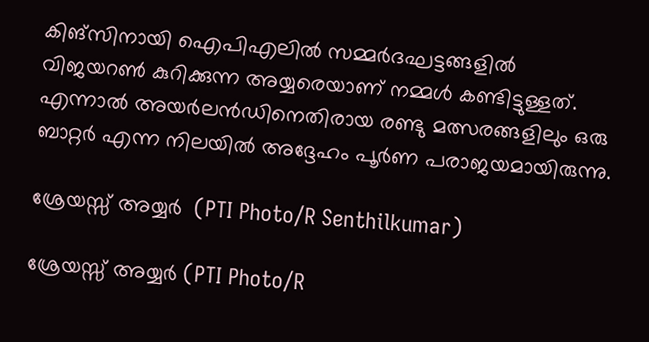കിങ്സിനായി ഐപിഎലിൽ സമ്മർദഘട്ടങ്ങളിൽ വിജയറൺ കുറിക്കുന്ന അയ്യരെയാണ് നമ്മൾ കണ്ടിട്ടുള്ളത്. എന്നാൽ അയർലൻഡിനെതിരായ രണ്ടു മത്സരങ്ങളിലും ഒരു ബാറ്റർ എന്ന നിലയിൽ അദ്ദേഹം പൂർണ പരാജയമായിരുന്നു.

ശ്രേയസ്സ് അയ്യർ  (PTI Photo/R Senthilkumar)

ശ്രേയസ്സ് അയ്യർ (PTI Photo/R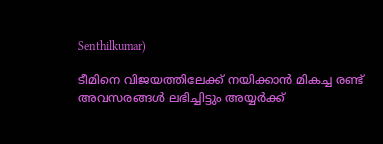Senthilkumar)

ടീമിനെ വിജയത്തിലേക്ക് നയിക്കാൻ മികച്ച രണ്ട് അവസരങ്ങൾ ലഭിച്ചിട്ടും അയ്യർക്ക്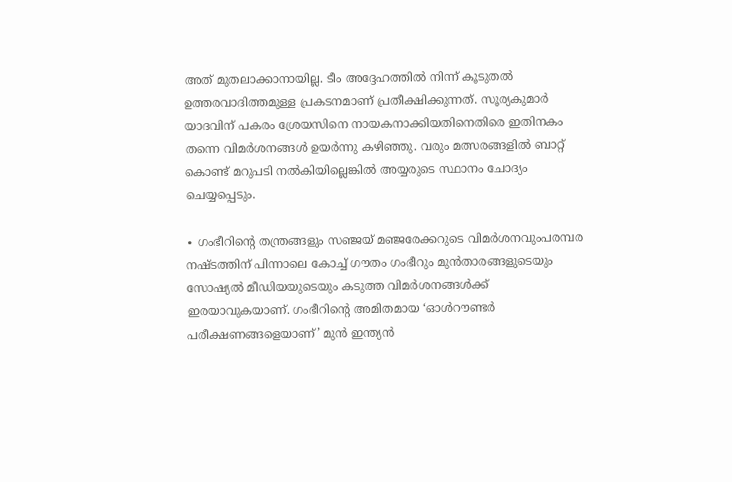അത് മുതലാക്കാനായില്ല. ടീം അദ്ദേഹത്തിൽ നിന്ന് കൂടുതൽ ഉത്തരവാദിത്തമുള്ള പ്രകടനമാണ് പ്രതീക്ഷിക്കുന്നത്. സൂര്യകുമാർ യാദവിന് പകരം ശ്രേയസിനെ നായകനാക്കിയതിനെതിരെ ഇതിനകം തന്നെ വിമർശനങ്ങൾ ഉയർന്നു കഴിഞ്ഞു. വരും മത്സരങ്ങളിൽ ബാറ്റ് കൊണ്ട് മറുപടി നൽകിയില്ലെങ്കിൽ അയ്യരുടെ സ്ഥാനം ചോദ്യം ചെയ്യപ്പെടും.

∙ ഗംഭീറിന്റെ തന്ത്രങ്ങളും സഞ്ജയ് മഞ്ജരേക്കറുടെ വിമർശനവുംപരമ്പര നഷ്ടത്തിന് പിന്നാലെ കോച്ച് ഗൗതം ഗംഭീറും മുൻതാരങ്ങളുടെയും സോഷ്യൽ മീഡിയയുടെയും കടുത്ത വിമർശനങ്ങൾക്ക് ഇരയാവുകയാണ്. ഗംഭീറിന്റെ അമിതമായ ‘ഓൾറൗണ്ടർ പരീക്ഷണങ്ങളെയാണ്’ മുൻ ഇന്ത്യൻ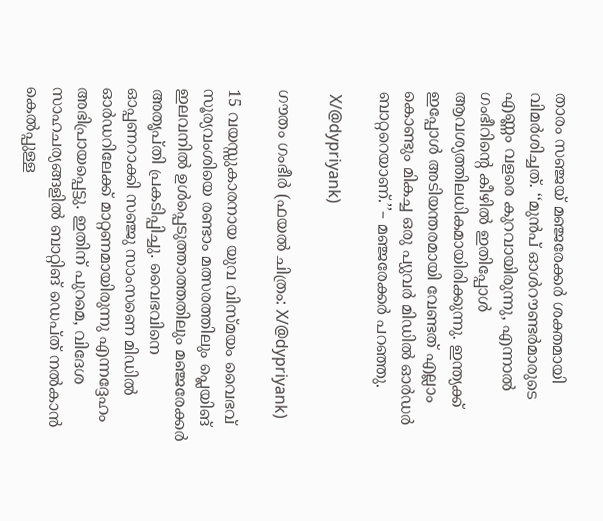താരം സഞ്ജയ് മഞ്ജരേക്കർ ശക്തമായി വിമർശിച്ചത്. ‘‘മുൻപ് ഓൾറൗണ്ടർമാരുടെ എണ്ണം വളരെ കുറവായിരുന്നു, എന്നാൽ ഗംഭീറിന്റെ കീഴിൽ ഇതിപ്പോൾ ആവശ്യത്തിലധികമായിരിക്കുന്നു. ഇന്ത്യക്ക് ഇപ്പോൾ അടിയന്തരമായി വേണ്ടത് എല്ലാം കൊണ്ടും മികച്ച ഒരു പ്യുവർ മിഡിൽ ഓർഡർ ബാറ്ററെയാണ്.’’– മഞ്ജരേക്കർ പറഞ്ഞു.

 X/@dypriyank)

ഗൗതം ഗംഭീർ (ഫയൽ ചിത്രം: X/@dypriyank)

15 വയസ്സുകാരനായ യുവ വിസ്മയം വൈഭവ് സൂര്യവംശിയെ രണ്ടാം മത്സരത്തിലും പ്ലെയിങ് ഇലവനിൽ ഉൾപ്പെടുത്താത്തതിലും മഞ്ജരേക്കർ അതൃപ്തി പ്രകടിപ്പിച്ചു. വൈഭവിനെ ഓപ്പണറാക്കി സഞ്ജു സാംസണെ മിഡിൽ ഓർഡറിലേക്ക് മാറ്റണമായിരുന്നു എന്നദ്ദേഹം അഭിപ്രായപ്പെട്ടു. ഇതിന് പുറമെ, വിദേശ സാഹചര്യങ്ങളിൽ ബാറ്റിങ് ഡെപ്ത് നൽകാൻ കെൽപ്പുള്ള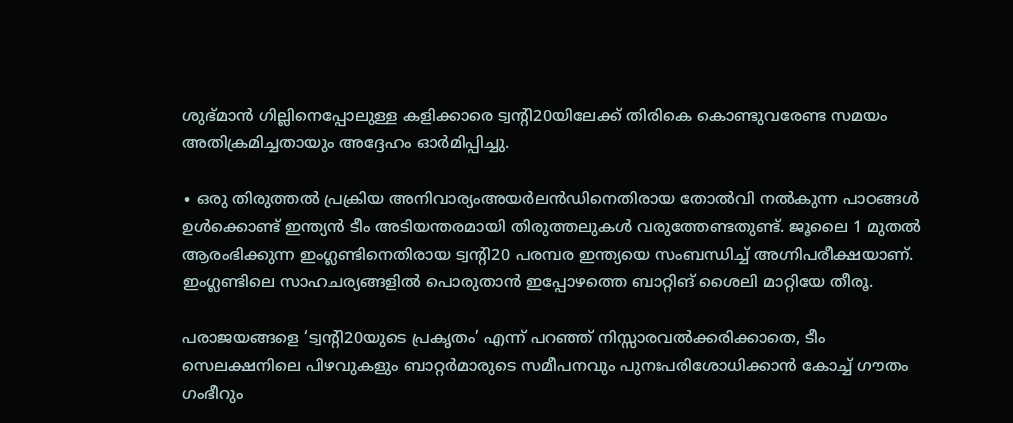ശുഭ്മാൻ ഗില്ലിനെപ്പോലുള്ള കളിക്കാരെ ട്വന്റി20യിലേക്ക് തിരികെ കൊണ്ടുവരേണ്ട സമയം അതിക്രമിച്ചതായും അദ്ദേഹം ഓർമിപ്പിച്ചു.

∙ ഒരു തിരുത്തൽ പ്രക്രിയ അനിവാര്യംഅയർലൻഡിനെതിരായ തോൽവി നൽകുന്ന പാഠങ്ങൾ ഉൾക്കൊണ്ട് ഇന്ത്യൻ ടീം അടിയന്തരമായി തിരുത്തലുകൾ വരുത്തേണ്ടതുണ്ട്. ജൂലൈ 1 മുതൽ ആരംഭിക്കുന്ന ഇംഗ്ലണ്ടിനെതിരായ ട്വന്റി20 പരമ്പര ഇന്ത്യയെ സംബന്ധിച്ച് അഗ്നിപരീക്ഷയാണ്. ഇംഗ്ലണ്ടിലെ സാഹചര്യങ്ങളിൽ പൊരുതാൻ ഇപ്പോഴത്തെ ബാറ്റിങ് ശൈലി മാറ്റിയേ തീരൂ.

പരാജയങ്ങളെ ‘ട്വന്റി20യുടെ പ്രകൃതം’ എന്ന് പറഞ്ഞ് നിസ്സാരവൽക്കരിക്കാതെ, ടീം സെലക്ഷനിലെ പിഴവുകളും ബാറ്റർമാരുടെ സമീപനവും പുനഃപരിശോധിക്കാൻ കോച്ച് ഗൗതം ഗംഭീറും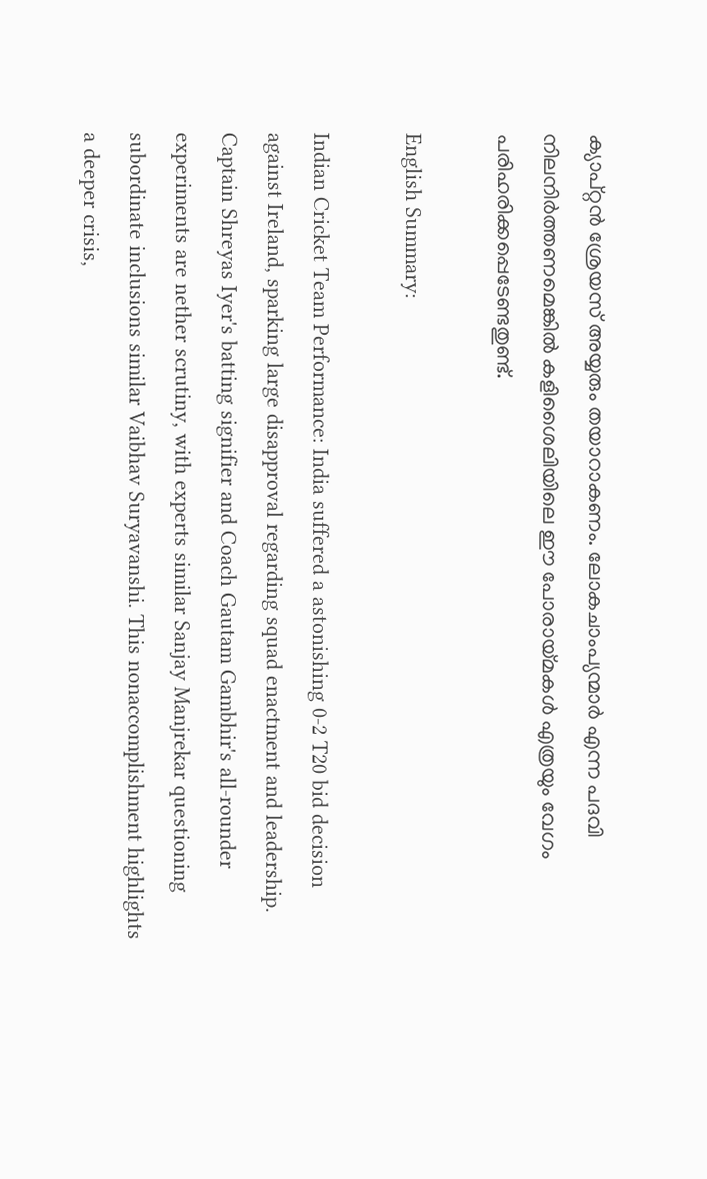ക്യാപ്റ്റൻ ശ്രേയസ് അയ്യരും തയാറാകണം. ലോകചാംപ്യന്മാർ എന്ന പദവി നിലനിർത്തണമെങ്കിൽ കളിശൈലിയിലെ ഈ പോരായ്മകൾ എത്രയും വേഗം പരിഹരിക്കപ്പെടേണ്ടതുണ്ട്.

English Summary:

Indian Cricket Team Performance: India suffered a astonishing 0-2 T20 bid decision against Ireland, sparking large disapproval regarding squad enactment and leadership. Captain Shreyas Iyer's batting signifier and Coach Gautam Gambhir's all-rounder experiments are nether scrutiny, with experts similar Sanjay Manjrekar questioning subordinate inclusions similar Vaibhav Suryavanshi. This nonaccomplishment highlights a deeper crisis,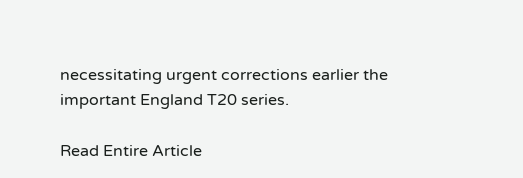necessitating urgent corrections earlier the important England T20 series.

Read Entire Article